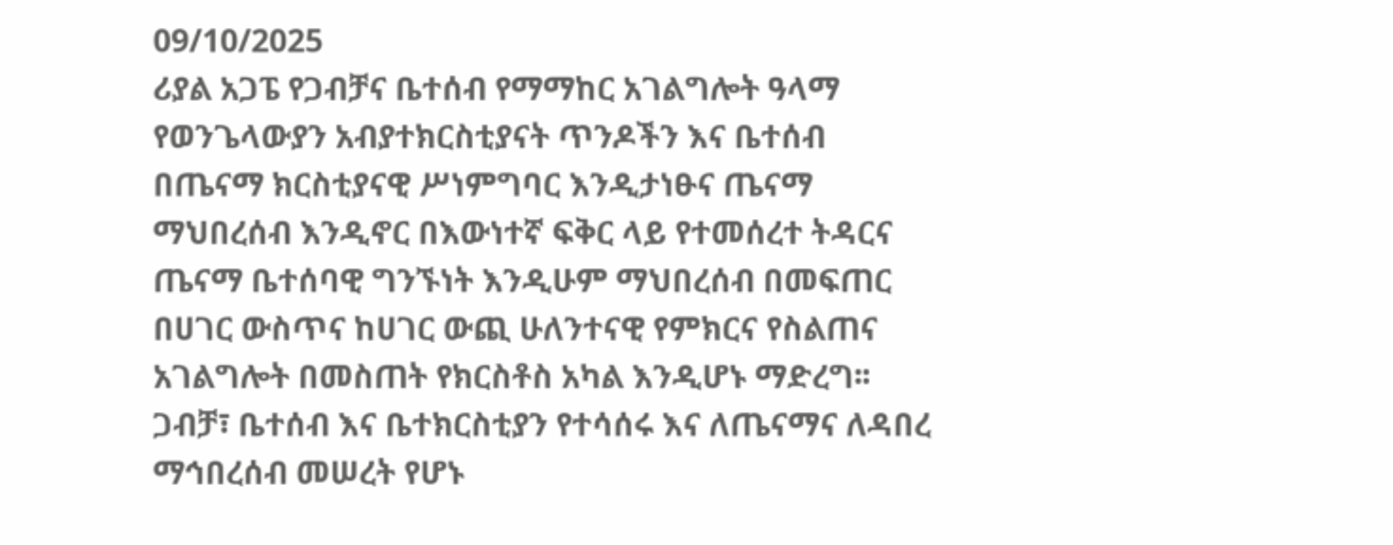09/10/2025
ሪያል አጋፔ የጋብቻና ቤተሰብ የማማከር አገልግሎት ዓላማ የወንጌላውያን አብያተክርስቲያናት ጥንዶችን እና ቤተሰብ በጤናማ ክርስቲያናዊ ሥነምግባር እንዲታነፁና ጤናማ ማህበረሰብ እንዲኖር በእውነተኛ ፍቅር ላይ የተመሰረተ ትዳርና ጤናማ ቤተሰባዊ ግንኙነት እንዲሁም ማህበረሰብ በመፍጠር በሀገር ውስጥና ከሀገር ውጪ ሁለንተናዊ የምክርና የስልጠና አገልግሎት በመስጠት የክርስቶስ አካል እንዲሆኑ ማድረግ፡፡
ጋብቻ፣ ቤተሰብ እና ቤተክርስቲያን የተሳሰሩ እና ለጤናማና ለዳበረ ማኅበረሰብ መሠረት የሆኑ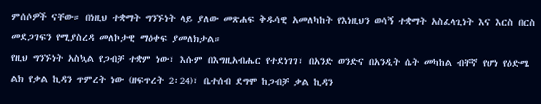ምሰሶዎች ናቸው። በነዚህ ተቋማት ግንኙነት ላይ ያለው መጽሐፍ ቅዱሳዊ አመለካከት የእነዚህን ወሳኝ ተቋማት አስፈላጊነት እና እርስ በርስ መደጋገፍን የሚያስረዳ መለኮታዊ ማዕቀፍ ያመለክታል።
የዚህ ግንኙነት አስኳል የጋብቻ ተቋም ነው፣ እሱም በእግዚአብሔር የተደነገገ፣ በአንድ ወንድና በአንዲት ሴት መካከል ብቸኛ የሆነ የዕድሜ ልክ የቃል ኪዳን ጥምረት ነው (ዘፍጥረት 2፡24)፣ ቤተሰብ ደግሞ ከጋብቻ ቃል ኪዳን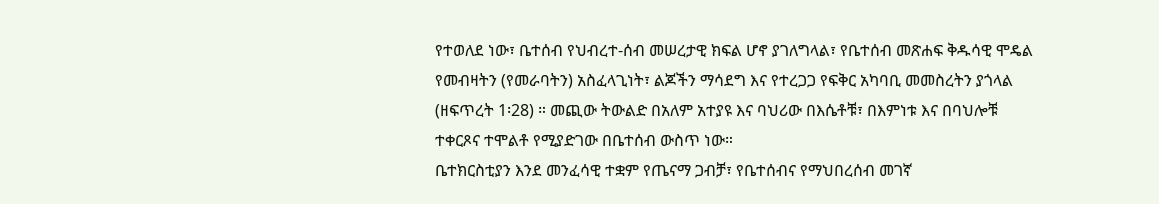የተወለደ ነው፣ ቤተሰብ የህብረተ-ሰብ መሠረታዊ ክፍል ሆኖ ያገለግላል፣ የቤተሰብ መጽሐፍ ቅዱሳዊ ሞዴል የመብዛትን (የመራባትን) አስፈላጊነት፣ ልጆችን ማሳደግ እና የተረጋጋ የፍቅር አካባቢ መመስረትን ያጎላል (ዘፍጥረት 1፡28) ። መጪው ትውልድ በአለም አተያዩ እና ባህሪው በእሴቶቹ፣ በእምነቱ እና በባህሎቹ ተቀርጾና ተሞልቶ የሚያድገው በቤተሰብ ውስጥ ነው።
ቤተክርስቲያን እንደ መንፈሳዊ ተቋም የጤናማ ጋብቻ፣ የቤተሰብና የማህበረሰብ መገኛ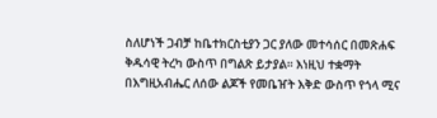ስለሆነች ጋብቻ ከቤተክርስቲያን ጋር ያለው መተሳሰር በመጽሐፍ ቅዱሳዊ ትረካ ውስጥ በግልጽ ይታያል፡፡ እነዚህ ተቋማት በእግዚአብሔር ለሰው ልጆች የመቤዠት እቅድ ውስጥ የጎላ ሚና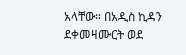አላቸው። በአዲስ ኪዳን ደቀመዛሙርት ወደ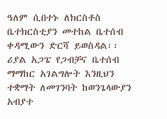ዓለም ሲበተኑ ለክርስቶስ ቤተክርስቲያን መተከል ቤተሰብ ቀዳሚውን ድርሻ ይወስዳል፡፡
ሪያል አጋፔ የጋብቻና ቤተሰብ ማማከር አገልግሎት እንዚህን ተቋማት ለመገንባት ከወንጌላውያን አብያተ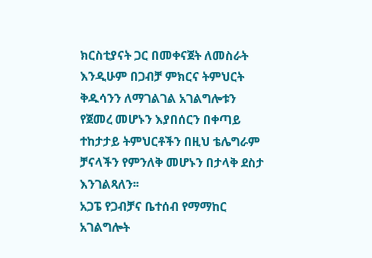ክርስቲያናት ጋር በመቀናጀት ለመስራት እንዲሁም በጋብቻ ምክርና ትምህርት ቅዱሳንን ለማገልገል አገልግሎቱን የጀመረ መሆኑን እያበሰርን በቀጣይ ተከታታይ ትምህርቶችን በዚህ ቴሌግራም ቻናላችን የምንለቅ መሆኑን በታላቅ ደስታ እንገልጻለን፡፡
አጋፔ የጋብቻና ቤተሰብ የማማከር አገልግሎት